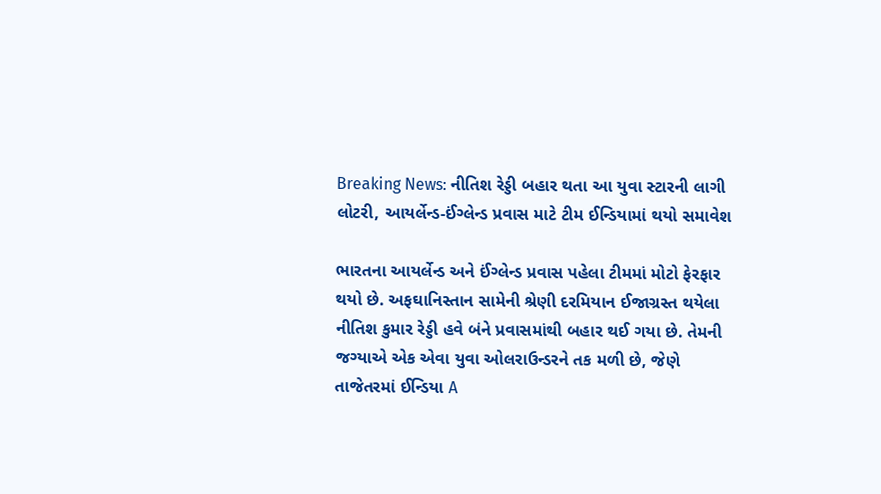Breaking News: નીતિશ રેડ્ડી બહાર થતા આ યુવા સ્ટારની લાગી લોટરી, આયર્લેન્ડ-ઈંગ્લેન્ડ પ્રવાસ માટે ટીમ ઈન્ડિયામાં થયો સમાવેશ

ભારતના આયર્લેન્ડ અને ઈંગ્લેન્ડ પ્રવાસ પહેલા ટીમમાં મોટો ફેરફાર થયો છે. અફઘાનિસ્તાન સામેની શ્રેણી દરમિયાન ઈજાગ્રસ્ત થયેલા નીતિશ કુમાર રેડ્ડી હવે બંને પ્રવાસમાંથી બહાર થઈ ગયા છે. તેમની જગ્યાએ એક એવા યુવા ઓલરાઉન્ડરને તક મળી છે, જેણે તાજેતરમાં ઈન્ડિયા A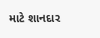માટે શાનદાર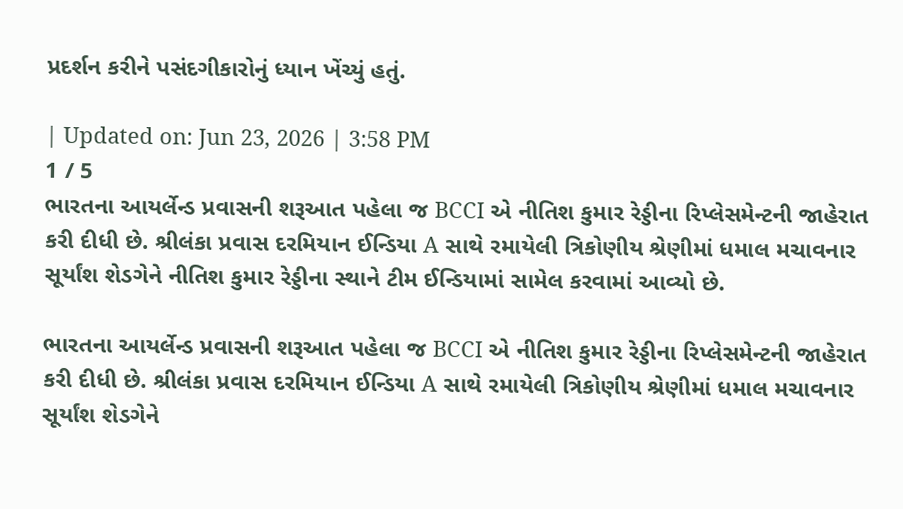પ્રદર્શન કરીને પસંદગીકારોનું ધ્યાન ખેંચ્યું હતું.

| Updated on: Jun 23, 2026 | 3:58 PM
1 / 5
ભારતના આયર્લેન્ડ પ્રવાસની શરૂઆત પહેલા જ BCCI એ નીતિશ કુમાર રેડ્ડીના રિપ્લેસમેન્ટની જાહેરાત કરી દીધી છે. શ્રીલંકા પ્રવાસ દરમિયાન ઈન્ડિયા A સાથે રમાયેલી ત્રિકોણીય શ્રેણીમાં ધમાલ મચાવનાર સૂર્યાંશ શેડગેને નીતિશ કુમાર રેડ્ડીના સ્થાને ટીમ ઈન્ડિયામાં સામેલ કરવામાં આવ્યો છે.

ભારતના આયર્લેન્ડ પ્રવાસની શરૂઆત પહેલા જ BCCI એ નીતિશ કુમાર રેડ્ડીના રિપ્લેસમેન્ટની જાહેરાત કરી દીધી છે. શ્રીલંકા પ્રવાસ દરમિયાન ઈન્ડિયા A સાથે રમાયેલી ત્રિકોણીય શ્રેણીમાં ધમાલ મચાવનાર સૂર્યાંશ શેડગેને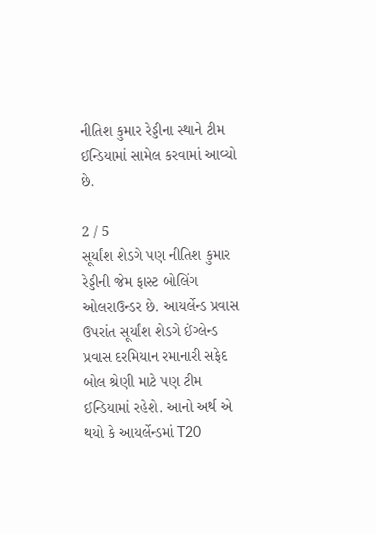નીતિશ કુમાર રેડ્ડીના સ્થાને ટીમ ઈન્ડિયામાં સામેલ કરવામાં આવ્યો છે.

2 / 5
સૂર્યાંશ શેડગે પણ નીતિશ કુમાર રેડ્ડીની જેમ ફાસ્ટ બોલિંગ ઓલરાઉન્ડર છે. આયર્લેન્ડ પ્રવાસ ઉપરાંત સૂર્યાંશ શેડગે ઈંગ્લેન્ડ પ્રવાસ દરમિયાન રમાનારી સફેદ બોલ શ્રેણી માટે પણ ટીમ ઈન્ડિયામાં રહેશે. આનો અર્થ એ થયો કે આયર્લેન્ડમાં T20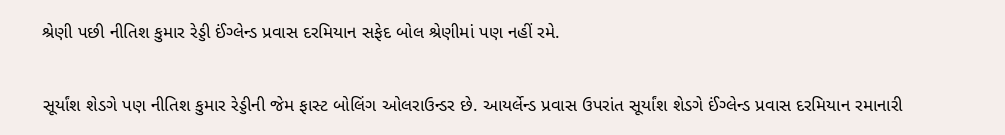શ્રેણી પછી નીતિશ કુમાર રેડ્ડી ઈંગ્લેન્ડ પ્રવાસ દરમિયાન સફેદ બોલ શ્રેણીમાં પણ નહીં રમે.

સૂર્યાંશ શેડગે પણ નીતિશ કુમાર રેડ્ડીની જેમ ફાસ્ટ બોલિંગ ઓલરાઉન્ડર છે. આયર્લેન્ડ પ્રવાસ ઉપરાંત સૂર્યાંશ શેડગે ઈંગ્લેન્ડ પ્રવાસ દરમિયાન રમાનારી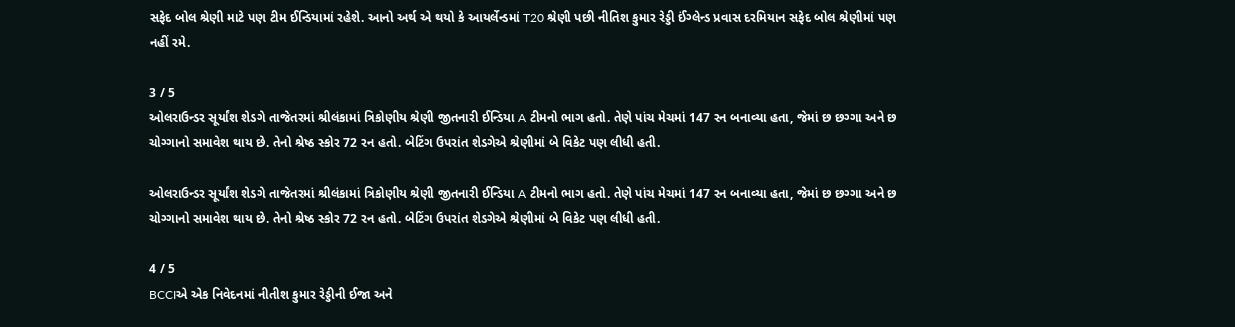સફેદ બોલ શ્રેણી માટે પણ ટીમ ઈન્ડિયામાં રહેશે. આનો અર્થ એ થયો કે આયર્લેન્ડમાં T20 શ્રેણી પછી નીતિશ કુમાર રેડ્ડી ઈંગ્લેન્ડ પ્રવાસ દરમિયાન સફેદ બોલ શ્રેણીમાં પણ નહીં રમે.

3 / 5
ઓલરાઉન્ડર સૂર્યાંશ શેડગે તાજેતરમાં શ્રીલંકામાં ત્રિકોણીય શ્રેણી જીતનારી ઈન્ડિયા A ટીમનો ભાગ હતો. તેણે પાંચ મેચમાં 147 રન બનાવ્યા હતા, જેમાં છ છગ્ગા અને છ ચોગ્ગાનો સમાવેશ થાય છે. તેનો શ્રેષ્ઠ સ્કોર 72 રન હતો. બેટિંગ ઉપરાંત શેડગેએ શ્રેણીમાં બે વિકેટ પણ લીધી હતી.

ઓલરાઉન્ડર સૂર્યાંશ શેડગે તાજેતરમાં શ્રીલંકામાં ત્રિકોણીય શ્રેણી જીતનારી ઈન્ડિયા A ટીમનો ભાગ હતો. તેણે પાંચ મેચમાં 147 રન બનાવ્યા હતા, જેમાં છ છગ્ગા અને છ ચોગ્ગાનો સમાવેશ થાય છે. તેનો શ્રેષ્ઠ સ્કોર 72 રન હતો. બેટિંગ ઉપરાંત શેડગેએ શ્રેણીમાં બે વિકેટ પણ લીધી હતી.

4 / 5
BCCIએ એક નિવેદનમાં નીતીશ કુમાર રેડ્ડીની ઈજા અને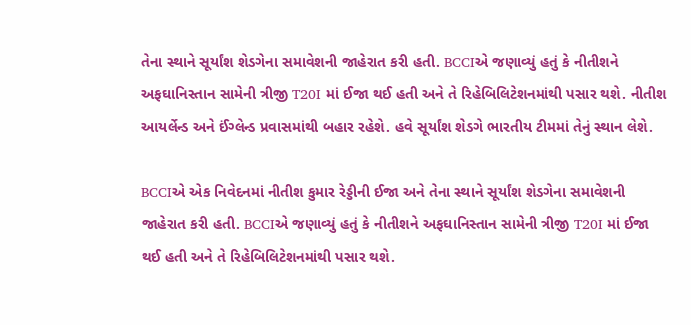તેના સ્થાને સૂર્યાંશ શેડગેના સમાવેશની જાહેરાત કરી હતી. BCCIએ જણાવ્યું હતું કે નીતીશને અફઘાનિસ્તાન સામેની ત્રીજી T20I માં ઈજા થઈ હતી અને તે રિહેબિલિટેશનમાંથી પસાર થશે. નીતીશ આયર્લેન્ડ અને ઈંગ્લેન્ડ પ્રવાસમાંથી બહાર રહેશે. હવે સૂર્યાંશ શેડગે ભારતીય ટીમમાં તેનું સ્થાન લેશે.

BCCIએ એક નિવેદનમાં નીતીશ કુમાર રેડ્ડીની ઈજા અને તેના સ્થાને સૂર્યાંશ શેડગેના સમાવેશની જાહેરાત કરી હતી. BCCIએ જણાવ્યું હતું કે નીતીશને અફઘાનિસ્તાન સામેની ત્રીજી T20I માં ઈજા થઈ હતી અને તે રિહેબિલિટેશનમાંથી પસાર થશે.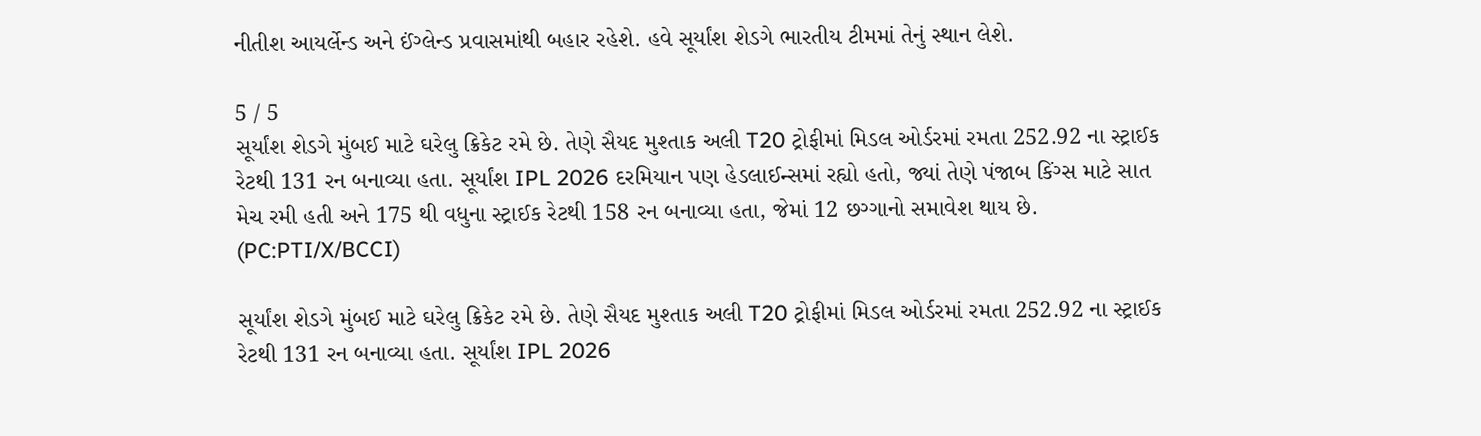નીતીશ આયર્લેન્ડ અને ઈંગ્લેન્ડ પ્રવાસમાંથી બહાર રહેશે. હવે સૂર્યાંશ શેડગે ભારતીય ટીમમાં તેનું સ્થાન લેશે.

5 / 5
સૂર્યાંશ શેડગે મુંબઈ માટે ઘરેલુ ક્રિકેટ રમે છે. તેણે સૈયદ મુશ્તાક અલી T20 ટ્રોફીમાં મિડલ ઓર્ડરમાં રમતા 252.92 ના સ્ટ્રાઈક રેટથી 131 રન બનાવ્યા હતા. સૂર્યાંશ IPL 2026 દરમિયાન પણ હેડલાઈન્સમાં રહ્યો હતો, જ્યાં તેણે પંજાબ કિંગ્સ માટે સાત મેચ રમી હતી અને 175 થી વધુના સ્ટ્રાઈક રેટથી 158 રન બનાવ્યા હતા, જેમાં 12 છગ્ગાનો સમાવેશ થાય છે. (PC:PTI/X/BCCI)

સૂર્યાંશ શેડગે મુંબઈ માટે ઘરેલુ ક્રિકેટ રમે છે. તેણે સૈયદ મુશ્તાક અલી T20 ટ્રોફીમાં મિડલ ઓર્ડરમાં રમતા 252.92 ના સ્ટ્રાઈક રેટથી 131 રન બનાવ્યા હતા. સૂર્યાંશ IPL 2026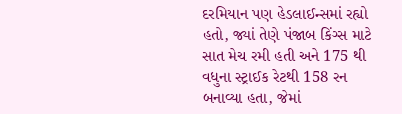દરમિયાન પણ હેડલાઈન્સમાં રહ્યો હતો, જ્યાં તેણે પંજાબ કિંગ્સ માટે સાત મેચ રમી હતી અને 175 થી વધુના સ્ટ્રાઈક રેટથી 158 રન બનાવ્યા હતા, જેમાં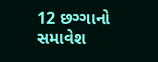12 છગ્ગાનો સમાવેશ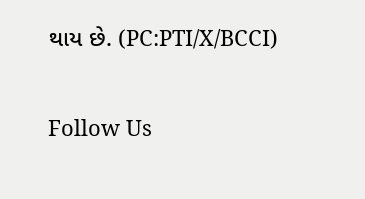થાય છે. (PC:PTI/X/BCCI)

Follow Us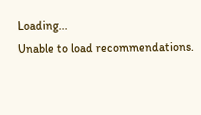Loading...
Unable to load recommendations.